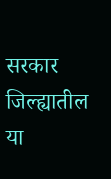सरकार जिल्ह्यातील या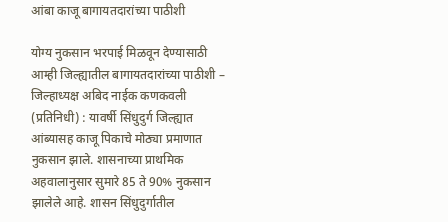आंबा काजू बागायतदारांच्या पाठीशी

योग्य नुकसान भरपाई मिळवून देण्यासाठी आम्ही जिल्ह्यातील बागायतदारांच्या पाठीशी – जिल्हाध्यक्ष अबिद नाईक कणकवली (प्रतिनिधी) : यावर्षी सिंधुदुर्ग जिल्ह्यात आंब्यासह काजू पिकाचे मोठ्या प्रमाणात नुकसान झाले. शासनाच्या प्राथमिक अहवालानुसार सुमारे 85 ते 90% नुकसान झालेले आहे. शासन सिंधुदुर्गातील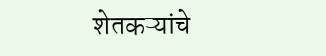शेतकऱ्यांचे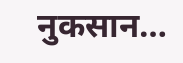नुकसान…